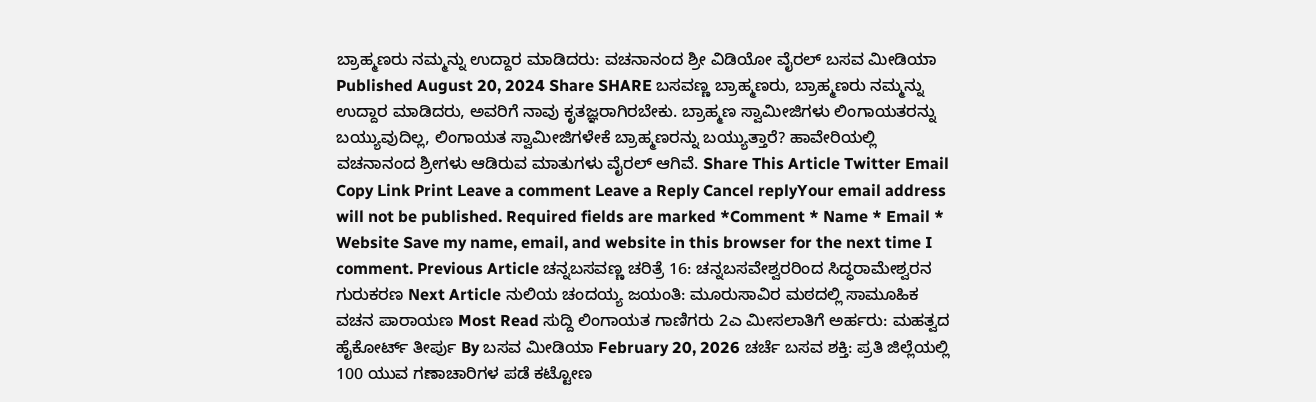ಬ್ರಾಹ್ಮಣರು ನಮ್ಮನ್ನು ಉದ್ದಾರ ಮಾಡಿದರು: ವಚನಾನಂದ ಶ್ರೀ ವಿಡಿಯೋ ವೈರಲ್ ಬಸವ ಮೀಡಿಯಾ Published August 20, 2024 Share SHARE ಬಸವಣ್ಣ ಬ್ರಾಹ್ಮಣರು, ಬ್ರಾಹ್ಮಣರು ನಮ್ಮನ್ನು ಉದ್ದಾರ ಮಾಡಿದರು, ಅವರಿಗೆ ನಾವು ಕೃತಜ್ಞರಾಗಿರಬೇಕು. ಬ್ರಾಹ್ಮಣ ಸ್ವಾಮೀಜಿಗಳು ಲಿಂಗಾಯತರನ್ನು ಬಯ್ಯುವುದಿಲ್ಲ, ಲಿಂಗಾಯತ ಸ್ವಾಮೀಜಿಗಳೇಕೆ ಬ್ರಾಹ್ಮಣರನ್ನು ಬಯ್ಯುತ್ತಾರೆ? ಹಾವೇರಿಯಲ್ಲಿ ವಚನಾನಂದ ಶ್ರೀಗಳು ಆಡಿರುವ ಮಾತುಗಳು ವೈರಲ್ ಆಗಿವೆ. Share This Article Twitter Email Copy Link Print Leave a comment Leave a Reply Cancel replyYour email address will not be published. Required fields are marked *Comment * Name * Email * Website Save my name, email, and website in this browser for the next time I comment. Previous Article ಚನ್ನಬಸವಣ್ಣ ಚರಿತ್ರೆ 16: ಚನ್ನಬಸವೇಶ್ವರರಿಂದ ಸಿದ್ಧರಾಮೇಶ್ವರನ ಗುರುಕರಣ Next Article ನುಲಿಯ ಚಂದಯ್ಯ ಜಯಂತಿ: ಮೂರುಸಾವಿರ ಮಠದಲ್ಲಿ ಸಾಮೂಹಿಕ ವಚನ ಪಾರಾಯಣ Most Read ಸುದ್ದಿ ಲಿಂಗಾಯತ ಗಾಣಿಗರು 2ಎ ಮೀಸಲಾತಿಗೆ ಅರ್ಹರು: ಮಹತ್ವದ ಹೈಕೋರ್ಟ್ ತೀರ್ಪು By ಬಸವ ಮೀಡಿಯಾ February 20, 2026 ಚರ್ಚೆ ಬಸವ ಶಕ್ತಿ: ಪ್ರತಿ ಜಿಲ್ಲೆಯಲ್ಲಿ 100 ಯುವ ಗಣಾಚಾರಿಗಳ ಪಡೆ ಕಟ್ಟೋಣ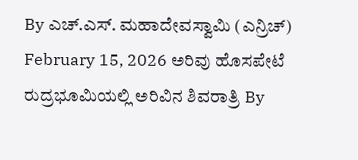By ಎಚ್.ಎಸ್. ಮಹಾದೇವಸ್ವಾಮಿ (ಎನ್ರಿಚ್) February 15, 2026 ಅರಿವು ಹೊಸಪೇಟೆ ರುದ್ರಭೂಮಿಯಲ್ಲಿ ಅರಿವಿನ ಶಿವರಾತ್ರಿ By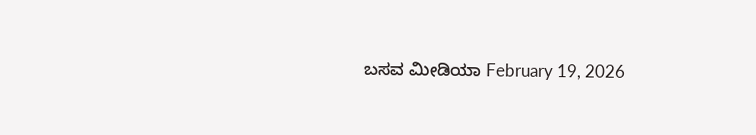ಬಸವ ಮೀಡಿಯಾ February 19, 2026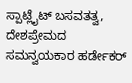ಸ್ಪಾಟ್ಲೈಟ್ ಬಸವತತ್ವ, ದೇಶಪ್ರೇಮದ ಸಮನ್ವಯಕಾರ ಹರ್ಡೇಕರ್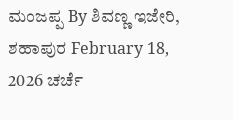ಮಂಜಪ್ಪ By ಶಿವಣ್ಣ ಇಜೇರಿ, ಶಹಾಪುರ February 18, 2026 ಚರ್ಚೆ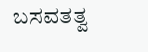ಬಸವತತ್ವ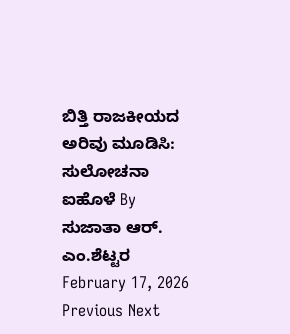ಬಿತ್ತಿ ರಾಜಕೀಯದ ಅರಿವು ಮೂಡಿಸಿ: ಸುಲೋಚನಾ ಐಹೊಳೆ By ಸುಜಾತಾ ಆರ್. ಎಂ.ಶೆಟ್ಟರ February 17, 2026 Previous Next